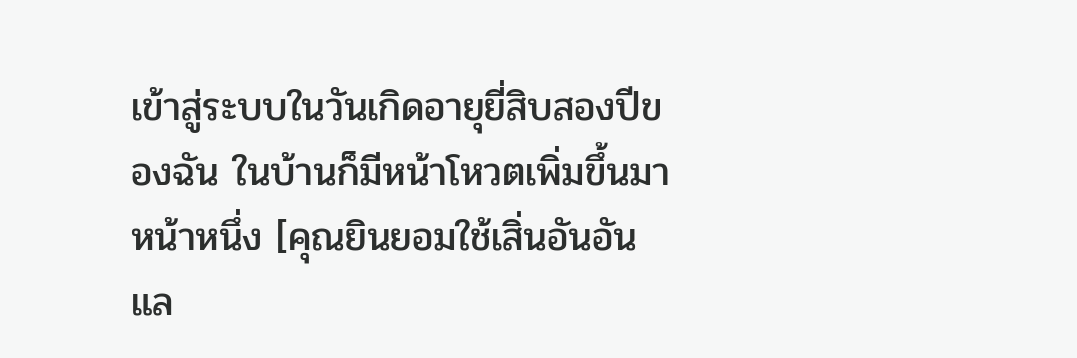เข้าสู่ระบบในวันเกิดอายุยี่สิบสองปีของฉัน ในบ้านก็มีหน้าโหวตเพิ่มขึ้นมาหน้าหนึ่ง [คุณยินยอมใช้เสิ่นอันอันแล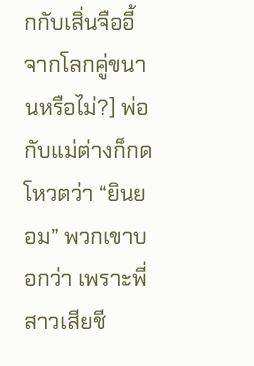กกับเสิ่นจืออี้จากโลกคู่ขนานหรือไม่?] พ่อกับแม่ต่างก็กดโหวตว่า “ยินยอม” พวกเขาบอกว่า เพราะพี่สาวเสียชี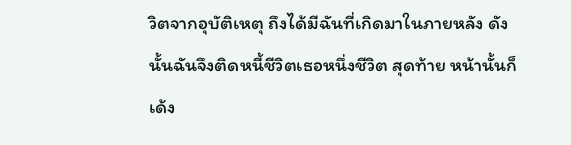วิตจากอุบัติเหตุ ถึงได้มีฉันที่เกิดมาในภายหลัง ดังนั้นฉันจึงติดหนี้ชีวิตเธอหนึ่งชีวิต สุดท้าย หน้านั้นก็เด้ง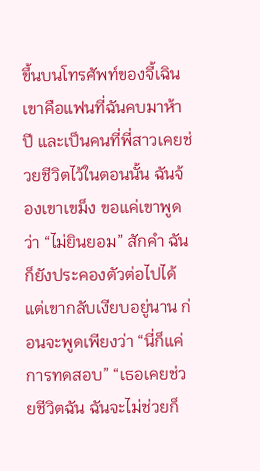ขึ้นบนโทรศัพท์ของจี้เฉิน เขาคือแฟนที่ฉันคบมาห้าปี และเป็นคนที่พี่สาวเคยช่วยชีวิตไว้ในตอนนั้น ฉันจ้องเขาเขม็ง ขอแค่เขาพูดว่า “ไม่ยินยอม” สักคำ ฉันก็ยังประคองตัวต่อไปได้ แต่เขากลับเงียบอยู่นาน ก่อนจะพูดเพียงว่า “นี่ก็แค่การทดสอบ” “เธอเคยช่วยชีวิตฉัน ฉันจะไม่ช่วยก็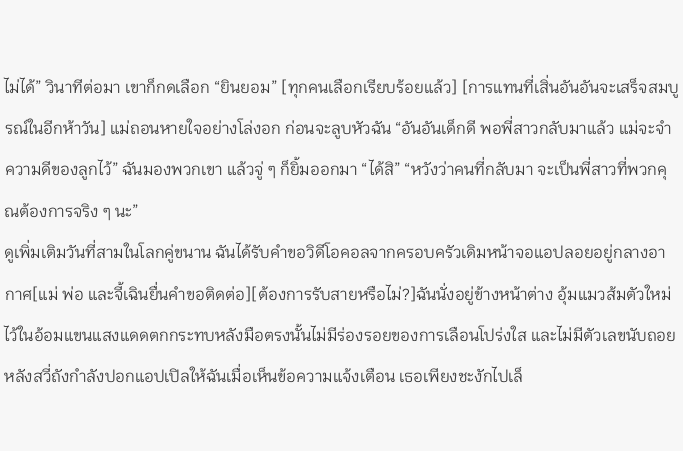ไม่ได้” วินาทีต่อมา เขาก็กดเลือก “ยินยอม” [ทุกคนเลือกเรียบร้อยแล้ว] [การแทนที่เสิ่นอันอันจะเสร็จสมบูรณ์ในอีกห้าวัน] แม่ถอนหายใจอย่างโล่งอก ก่อนจะลูบหัวฉัน “อันอันเด็กดี พอพี่สาวกลับมาแล้ว แม่จะจำความดีของลูกไว้” ฉันมองพวกเขา แล้วจู่ ๆ ก็ยิ้มออกมา “ได้สิ” “หวังว่าคนที่กลับมา จะเป็นพี่สาวที่พวกคุณต้องการจริง ๆ นะ”
ดูเพิ่มเติมวันที่สามในโลกคู่ขนาน ฉันได้รับคำขอวิดีโอคอลจากครอบครัวเดิมหน้าจอแอปลอยอยู่กลางอากาศ[แม่ พ่อ และจี้เฉินยื่นคำขอติดต่อ][ต้องการรับสายหรือไม่?]ฉันนั่งอยู่ข้างหน้าต่าง อุ้มแมวส้มตัวใหม่ไว้ในอ้อมแขนแสงแดดตกกระทบหลังมือตรงนั้นไม่มีร่องรอยของการเลือนโปร่งใส และไม่มีตัวเลขนับถอยหลังสวี่ถังกำลังปอกแอปเปิลให้ฉันเมื่อเห็นข้อความแจ้งเตือน เธอเพียงชะงักไปเล็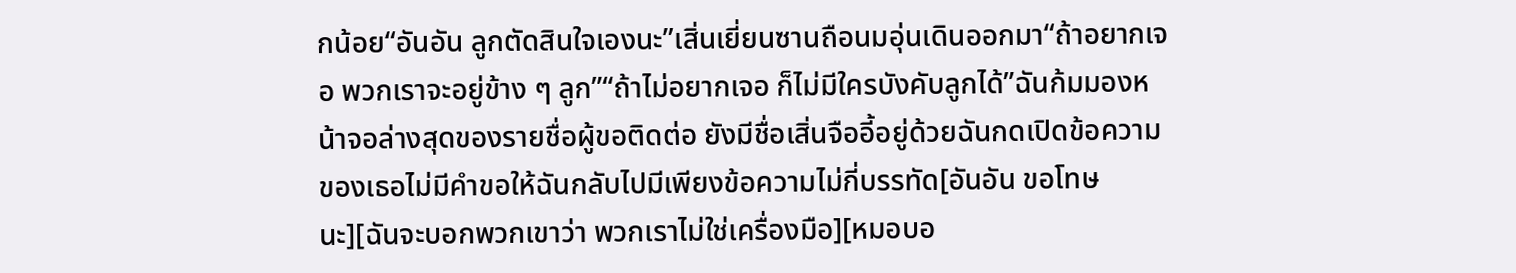กน้อย“อันอัน ลูกตัดสินใจเองนะ”เสิ่นเยี่ยนซานถือนมอุ่นเดินออกมา“ถ้าอยากเจอ พวกเราจะอยู่ข้าง ๆ ลูก”“ถ้าไม่อยากเจอ ก็ไม่มีใครบังคับลูกได้”ฉันก้มมองหน้าจอล่างสุดของรายชื่อผู้ขอติดต่อ ยังมีชื่อเสิ่นจืออี้อยู่ด้วยฉันกดเปิดข้อความของเธอไม่มีคำขอให้ฉันกลับไปมีเพียงข้อความไม่กี่บรรทัด[อันอัน ขอโทษนะ][ฉันจะบอกพวกเขาว่า พวกเราไม่ใช่เครื่องมือ][หมอบอ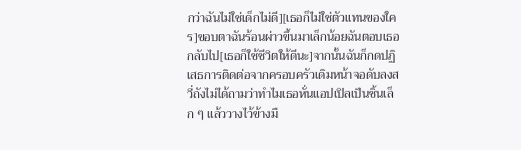กว่าฉันไม่ใช่เด็กไม่ดี][เธอก็ไม่ใช่ตัวแทนของใคร]ขอบตาฉันร้อนผ่าวขึ้นมาเล็กน้อยฉันตอบเธอกลับไป[เธอก็ใช้ชีวิตให้ดีนะ]จากนั้นฉันก็กดปฏิเสธการติดต่อจากครอบครัวเดิมหน้าจอดับลงสวี่ถังไม่ได้ถามว่าทำไมเธอหั่นแอปเปิลเป็นชิ้นเล็ก ๆ แล้ววางไว้ข้างมื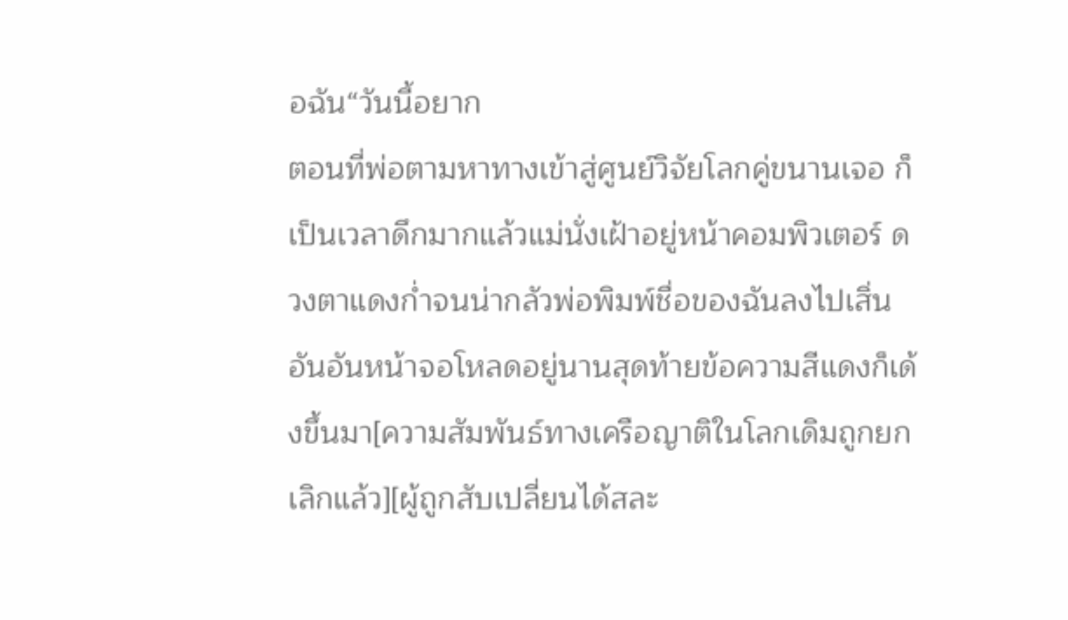อฉัน“วันนี้อยาก
ตอนที่พ่อตามหาทางเข้าสู่ศูนย์วิจัยโลกคู่ขนานเจอ ก็เป็นเวลาดึกมากแล้วแม่นั่งเฝ้าอยู่หน้าคอมพิวเตอร์ ดวงตาแดงก่ำจนน่ากลัวพ่อพิมพ์ชื่อของฉันลงไปเสิ่นอันอันหน้าจอโหลดอยู่นานสุดท้ายข้อความสีแดงก็เด้งขึ้นมา[ความสัมพันธ์ทางเครือญาติในโลกเดิมถูกยกเลิกแล้ว][ผู้ถูกสับเปลี่ยนได้สละ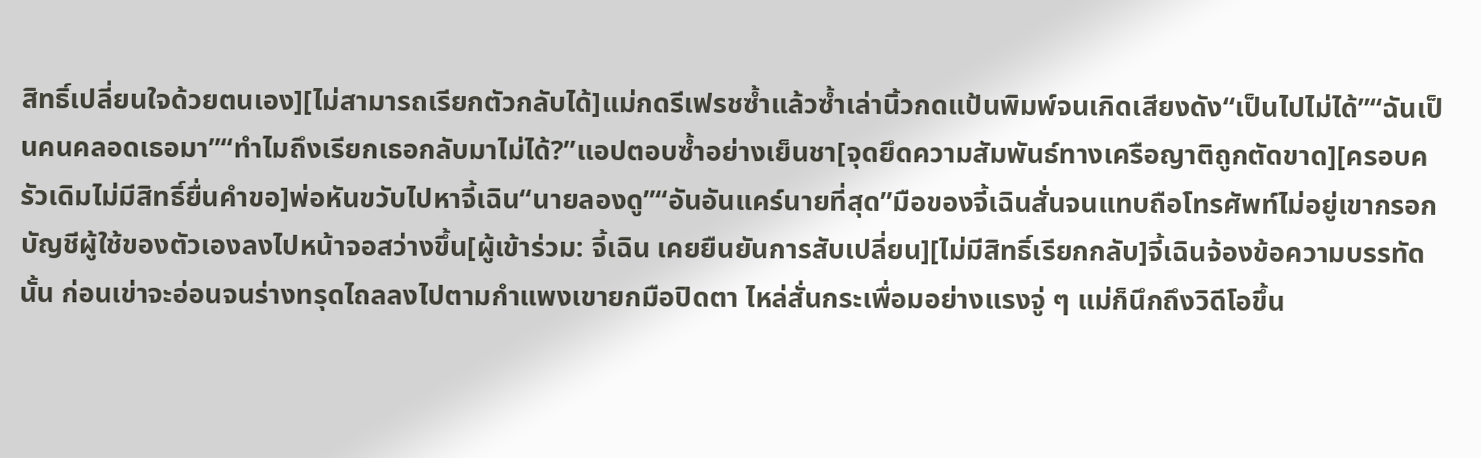สิทธิ์เปลี่ยนใจด้วยตนเอง][ไม่สามารถเรียกตัวกลับได้]แม่กดรีเฟรชซ้ำแล้วซ้ำเล่านิ้วกดแป้นพิมพ์จนเกิดเสียงดัง“เป็นไปไม่ได้”“ฉันเป็นคนคลอดเธอมา”“ทำไมถึงเรียกเธอกลับมาไม่ได้?”แอปตอบซ้ำอย่างเย็นชา[จุดยึดความสัมพันธ์ทางเครือญาติถูกตัดขาด][ครอบครัวเดิมไม่มีสิทธิ์ยื่นคำขอ]พ่อหันขวับไปหาจี้เฉิน“นายลองดู”“อันอันแคร์นายที่สุด”มือของจี้เฉินสั่นจนแทบถือโทรศัพท์ไม่อยู่เขากรอกบัญชีผู้ใช้ของตัวเองลงไปหน้าจอสว่างขึ้น[ผู้เข้าร่วม: จี้เฉิน เคยยืนยันการสับเปลี่ยน][ไม่มีสิทธิ์เรียกกลับ]จี้เฉินจ้องข้อความบรรทัดนั้น ก่อนเข่าจะอ่อนจนร่างทรุดไถลลงไปตามกำแพงเขายกมือปิดตา ไหล่สั่นกระเพื่อมอย่างแรงจู่ ๆ แม่ก็นึกถึงวิดีโอขึ้น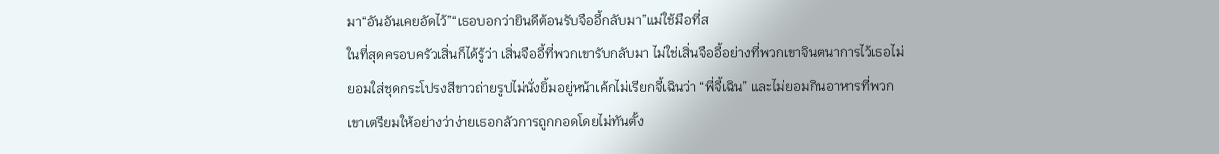มา“อันอันเคยอัดไว้”“เธอบอกว่ายินดีต้อนรับจืออี้กลับมา”แม่ใช้มือที่ส
ในที่สุดครอบครัวเสิ่นก็ได้รู้ว่า เสิ่นจืออี้ที่พวกเขารับกลับมา ไม่ใช่เสิ่นจืออี้อย่างที่พวกเขาจินตนาการไว้เธอไม่ยอมใส่ชุดกระโปรงสีขาวถ่ายรูปไม่นั่งยิ้มอยู่หน้าเค้กไม่เรียกจี้เฉินว่า “พี่จี้เฉิน” และไม่ยอมกินอาหารที่พวกเขาเตรียมให้อย่างว่าง่ายเธอกลัวการถูกกอดโดยไม่ทันตั้ง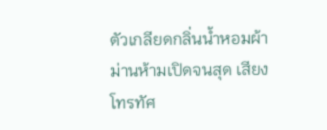ตัวเกลียดกลิ่นน้ำหอมผ้าม่านห้ามเปิดจนสุด เสียงโทรทัศ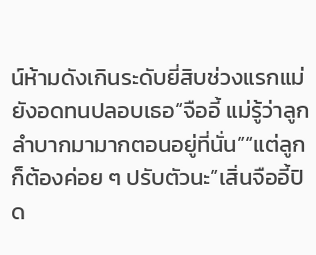น์ห้ามดังเกินระดับยี่สิบช่วงแรกแม่ยังอดทนปลอบเธอ“จืออี้ แม่รู้ว่าลูกลำบากมามากตอนอยู่ที่นั่น”“แต่ลูกก็ต้องค่อย ๆ ปรับตัวนะ”เสิ่นจืออี้ปิด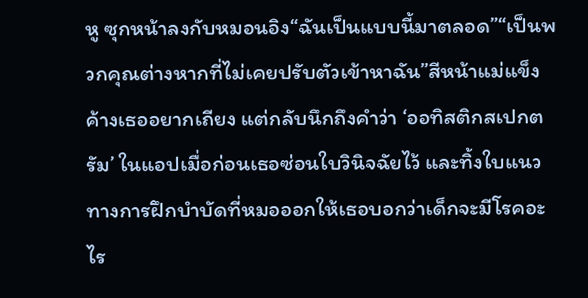หู ซุกหน้าลงกับหมอนอิง“ฉันเป็นแบบนี้มาตลอด”“เป็นพวกคุณต่างหากที่ไม่เคยปรับตัวเข้าหาฉัน”สีหน้าแม่แข็งค้างเธออยากเถียง แต่กลับนึกถึงคำว่า ‘ออทิสติกสเปกตรัม’ ในแอปเมื่อก่อนเธอซ่อนใบวินิจฉัยไว้ และทิ้งใบแนวทางการฝึกบำบัดที่หมอออกให้เธอบอกว่าเด็กจะมีโรคอะไร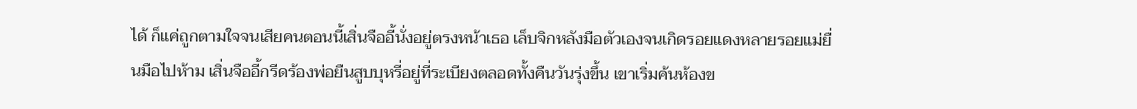ได้ ก็แค่ถูกตามใจจนเสียคนตอนนี้เสิ่นจืออี้นั่งอยู่ตรงหน้าเธอ เล็บจิกหลังมือตัวเองจนเกิดรอยแดงหลายรอยแม่ยื่นมือไปห้าม เสิ่นจืออี้กรีดร้องพ่อยืนสูบบุหรี่อยู่ที่ระเบียงตลอดทั้งคืนวันรุ่งขึ้น เขาเริ่มค้นห้องข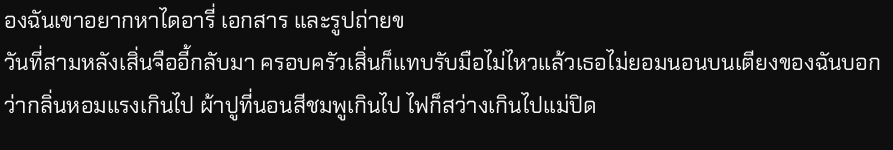องฉันเขาอยากหาไดอารี่ เอกสาร และรูปถ่ายข
วันที่สามหลังเสิ่นจืออี้กลับมา ครอบครัวเสิ่นก็แทบรับมือไม่ไหวแล้วเธอไม่ยอมนอนบนเตียงของฉันบอกว่ากลิ่นหอมแรงเกินไป ผ้าปูที่นอนสีชมพูเกินไป ไฟก็สว่างเกินไปแม่ปิด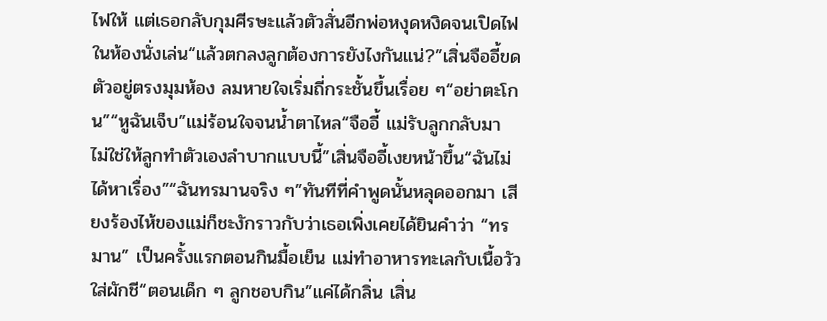ไฟให้ แต่เธอกลับกุมศีรษะแล้วตัวสั่นอีกพ่อหงุดหงิดจนเปิดไฟในห้องนั่งเล่น“แล้วตกลงลูกต้องการยังไงกันแน่?”เสิ่นจืออี้ขดตัวอยู่ตรงมุมห้อง ลมหายใจเริ่มถี่กระชั้นขึ้นเรื่อย ๆ“อย่าตะโกน”“หูฉันเจ็บ”แม่ร้อนใจจนน้ำตาไหล“จืออี้ แม่รับลูกกลับมา ไม่ใช่ให้ลูกทำตัวเองลำบากแบบนี้”เสิ่นจืออี้เงยหน้าขึ้น“ฉันไม่ได้หาเรื่อง”“ฉันทรมานจริง ๆ”ทันทีที่คำพูดนั้นหลุดออกมา เสียงร้องไห้ของแม่ก็ชะงักราวกับว่าเธอเพิ่งเคยได้ยินคำว่า “ทรมาน” เป็นครั้งแรกตอนกินมื้อเย็น แม่ทำอาหารทะเลกับเนื้อวัวใส่ผักชี“ตอนเด็ก ๆ ลูกชอบกิน”แค่ได้กลิ่น เสิ่น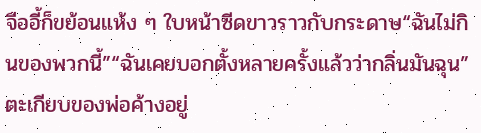จืออี้ก็ขย้อนแห้ง ๆ ใบหน้าซีดขาวราวกับกระดาษ“ฉันไม่กินของพวกนี้”“ฉันเคยบอกตั้งหลายครั้งแล้วว่ากลิ่นมันฉุน”ตะเกียบของพ่อค้างอยู่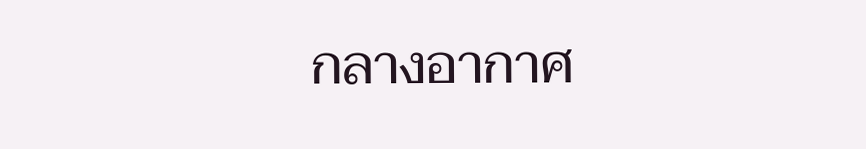กลางอากาศ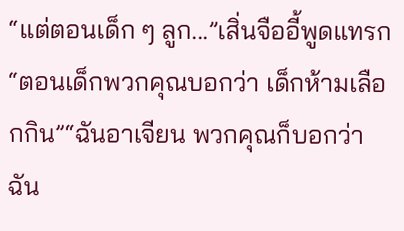“แต่ตอนเด็ก ๆ ลูก...”เสิ่นจืออี้พูดแทรก“ตอนเด็กพวกคุณบอกว่า เด็กห้ามเลือกกิน”“ฉันอาเจียน พวกคุณก็บอกว่าฉัน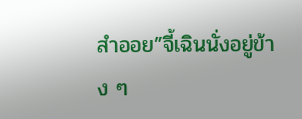สำออย”จี้เฉินนั่งอยู่ข้าง ๆ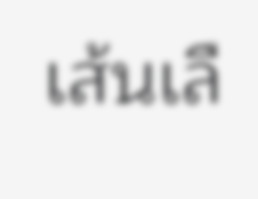เส้นเลื